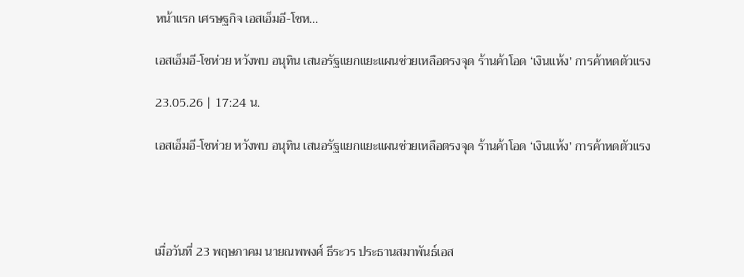หน้าแรก เศรษฐกิจ เอสเอ็มอี-โชห...

เอสเอ็มอี-โชห่วย หวังพบ อนุทิน เสนอรัฐแยกแยะแผนช่วยเหลือตรงจุด ร้านค้าโอด ‘เงินแห้ง’ การค้าหดตัวแรง

23.05.26 | 17:24 น.

เอสเอ็มอี-โชห่วย หวังพบ อนุทิน เสนอรัฐแยกแยะแผนช่วยเหลือตรงจุด ร้านค้าโอด ‘เงินแห้ง’ การค้าหดตัวแรง




เมื่อวันที่ 23 พฤษภาคม นายณพพงศ์ ธีระวร ประธานสมาพันธ์เอส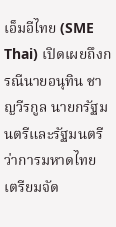เอ็มอีไทย (SME Thai) เปิดเผยถึงกรณีนายอนุทิน ชาญวีรกูล นายกรัฐมนตรีและรัฐมนตรีว่าการมหาดไทย เตรียมจัด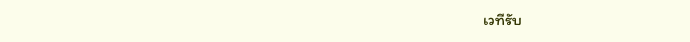เวทีรับ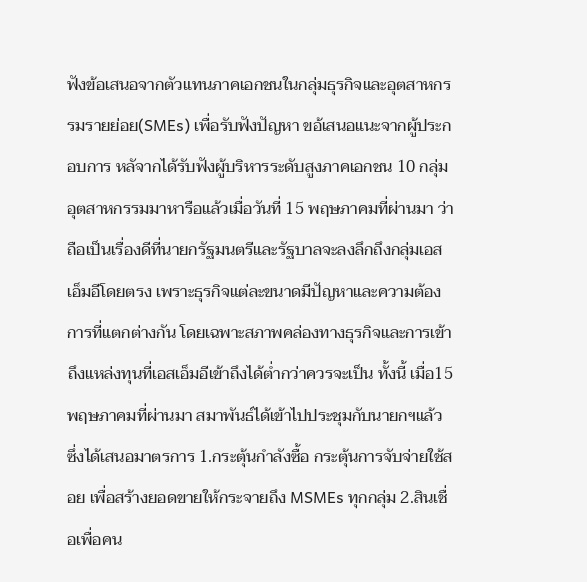ฟังข้อเสนอจากตัวแทนภาคเอกชนในกลุ่มธุรกิจและอุตสาหกรรมรายย่อย(SMEs) เพื่อรับฟังปัญหา ขอ้เสนอแนะจากผู้ประกอบการ หลัจากได้รับฟังผู้บริหารระดับสูงภาคเอกชน 10 กลุ่มอุตสาหกรรมมาหารือแล้วเมื่อวันที่ 15 พฤษภาคมที่ผ่านมา ว่า ถือเป็นเรื่องดีที่นายกรัฐมนตรีและรัฐบาลจะลงลึกถึงกลุ่มเอสเอ็มอีโดยตรง เพราะธุรกิจแต่ละขนาดมีปัญหาและความต้องการที่แตกต่างกัน โดยเฉพาะสภาพคล่องทางธุรกิจและการเข้าถึงแหล่งทุนที่เอสเอ็มอีเข้าถึงได้ต่ำกว่าควรจะเป็น ทั้งนี้ เมื่อ15 พฤษภาคมที่ผ่านมา สมาพันธ์ได้เข้าไปประชุมกับนายกฯแล้ว ซึ่งได้เสนอมาตรการ 1.กระตุ้นกำลังซื้อ กระตุ้นการจับจ่ายใช้สอย เพื่อสร้างยอดขายให้กระจายถึง MSMEs ทุกกลุ่ม 2.สินเชื่อเพื่อคน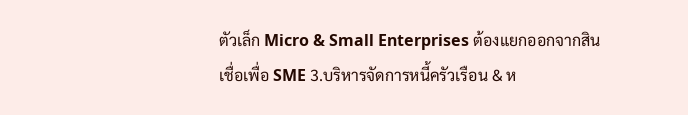ตัวเล็ก Micro & Small Enterprises ต้องแยกออกจากสินเชื่อเพื่อ SME 3.บริหารจัดการหนี้ครัวเรือน & ห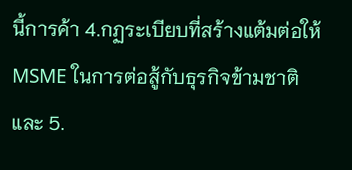นี้การค้า 4.กฏระเบียบที่สร้างแต้มต่อให้ MSME ในการต่อสู้กับธุรกิจข้ามชาติ และ 5.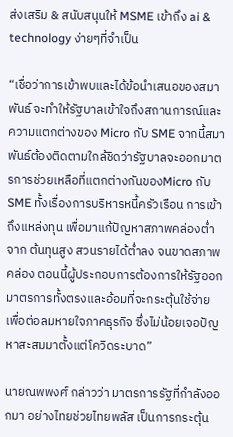ส่งเสริม & สนับสนุนให้ MSME เข้าถึง ai & technology ง่ายๆที่จำเป็น

“เชื่อว่าการเข้าพบและได้ข้อนำเสนอของสมาพันธ์ จะทำให้รัฐบาลเข้าใจถึงสถานการณ์และความแตกต่างของ Micro กับ SME จากนี้สมาพันธ์ต้องติดตามใกล้ชิดว่ารัฐบาลจะออกมาตรการช่วยเหลือที่แตกต่างกันของMicro กับ SME ทั้งเรื่องการบริหารหนี้ครัวเรือน การเข้าถึงแหล่งทุน เพื่อมาแก้ปัญหาสภาพคล่องต่ำจาก ต้นทุนสูง สวนรายได้ต่ำลง จนขาดสภาพคล่อง ตอนนี้ผู้ประกอบการต้องการให้รัฐออกมาตรการทั้งตรงและอ้อมที่จะกระตุ้นใช้จ่าย เพื่อต่อลมหายใจภาคธุรกิจ ซึ่งไม่น้อยเจอปัญหาสะสมมาตั้งแต่โควิดระบาด”

นายณพพงศ์ กล่าวว่า มาตรการรัฐที่กำลังออกมา อย่างไทยช่วยไทยพลัส เป็นการกระตุ้น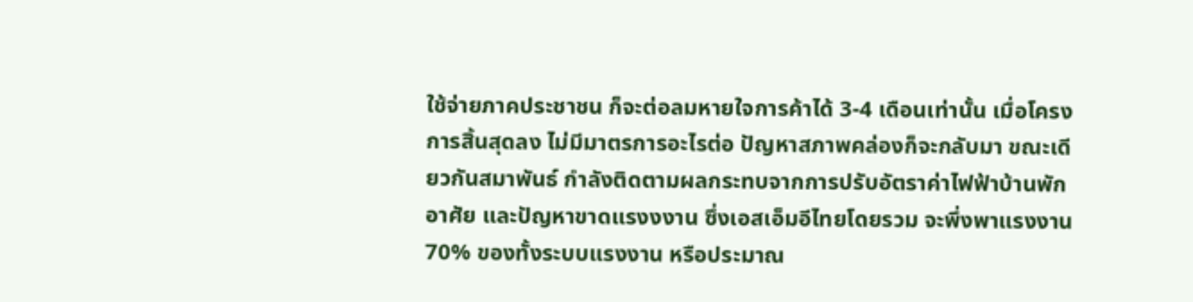ใช้จ่ายภาคประชาชน ก็จะต่อลมหายใจการค้าได้ 3-4 เดือนเท่านั้น เมื่อโครงการสิ้นสุดลง ไม่มีมาตรการอะไรต่อ ปัญหาสภาพคล่องก็จะกลับมา ขณะเดียวกันสมาพันธ์ กำลังติดตามผลกระทบจากการปรับอัตราค่าไฟฟ้าบ้านพักอาศัย และปัญหาขาดแรงงงาน ซึ่งเอสเอ็มอีไทยโดยรวม จะพึ่งพาแรงงาน 70% ของทั้งระบบแรงงาน หรือประมาณ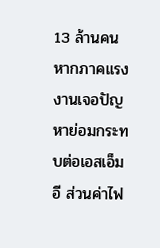13 ล้านคน หากภาคแรงงานเจอปัญหาย่อมกระทบต่อเอสเอ็มอี ส่วนค่าไฟ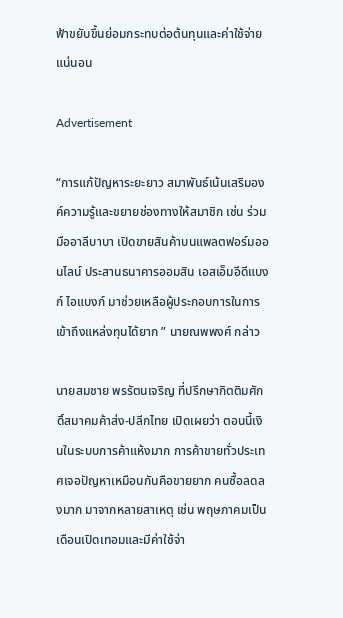ฟ้าขยับขึ้นย่อมกระทบต่อต้นทุนและค่าใช้จ่ายแน่นอน

Advertisement

“การแก้ปัญหาระยะยาว สมาพันธ์เน้นเสริมองค์ความรู้และขยายช่องทางให้สมาชิก เช่น ร่วมมืออาลีบาบา เปิดขายสินค้าบนแพลตฟอร์มออนไลน์ ประสานธนาคารออมสิน เอสเอ็มอีดีแบงก์ ไอแบงก์ มาช่วยเหลือผู้ประกอบการในการเข้าถึงแหล่งทุนได้ยาก ” นายณพพงศ์ กล่าว

นายสมชาย พรรัตนเจริญ ที่ปรึกษากิตติมศักดิ์สมาคมค้าส่ง-ปลีกไทย เปิดเผยว่า ตอนนี้เงินในระบบการค้าแห้งมาก การค้าขายทั่วประเทศเจอปัญหาเหมือนกันคือขายยาก คนซื้อลดลงมาก มาจากหลายสาเหตุ เช่น พฤษภาคมเป็นเดือนเปิดเทอมและมีค่าใช้จ่า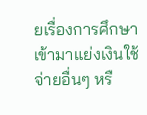ยเรื่องการศึกษาเข้ามาแย่งเงินใช้จ่ายอื่นๆ หรื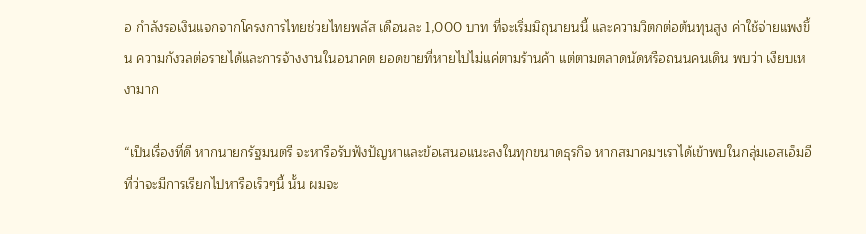อ กำลังรอเงินแจกจากโครงการไทยช่วยไทยพลัส เดือนละ 1,000 บาท ที่จะเริ่มมิถุนายนนี้ และความวิตกต่อต้นทุนสูง ค่าใช้จ่ายแพงขึ้น ความกังวลต่อรายได้และการจ้างงานในอนาคต ยอดขายที่หายไปไม่แค่ตามร้านค้า แต่ตามตลาดนัดหรือถนนคนเดิน พบว่า เงียบเหงามาก

“เป็นเรื่องที่ดี หากนายกรัฐมนตรี จะหารือรับฟังปัญหาและข้อเสนอแนะลงในทุกขนาดธุรกิจ หากสมาคมฯเราได้เข้าพบในกลุ่มเอสเอ็มอีที่ว่าจะมีการเรียกไปหารือเร็วๆนี้ นั้น ผมจะ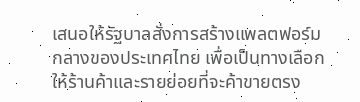เสนอให้รัฐบาลสั่งการสร้างแพลตฟอร์มกลางของประเทศไทย เพื่อเป็นทางเลือกให้ร้านค้าและรายย่อยที่จะค้าขายตรง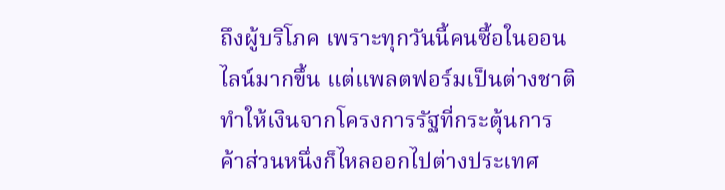ถึงผู้บริโภค เพราะทุกวันนี้คนซื้อในออนไลน์มากขึ้น แต่แพลตฟอร์มเป็นต่างชาติ ทำให้เงินจากโครงการรัฐที่กระตุ้นการค้าส่วนหนึ่งก็ไหลออกไปต่างประเทศ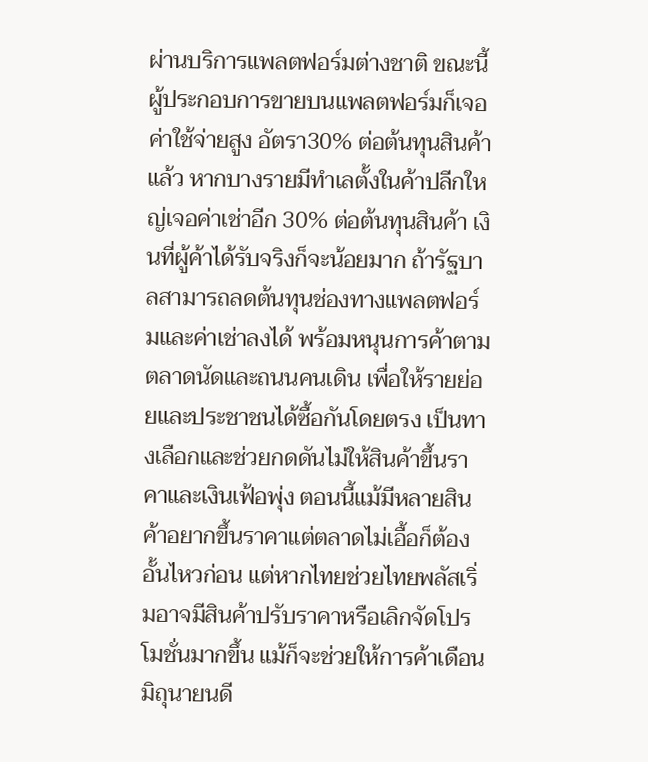ผ่านบริการแพลตฟอร์มต่างชาติ ขณะนี้ผู้ประกอบการขายบนแพลตฟอร์มก็เจอค่าใช้จ่ายสูง อัตรา30% ต่อต้นทุนสินค้าแล้ว หากบางรายมีทำเลตั้งในค้าปลีกใหญ่เจอค่าเช่าอีก 30% ต่อต้นทุนสินค้า เงินที่ผู้ค้าได้รับจริงก็จะน้อยมาก ถ้ารัฐบาลสามารถลดต้นทุนช่องทางแพลตฟอร์มและค่าเช่าลงได้ พร้อมหนุนการค้าตามตลาดนัดและถนนคนเดิน เพื่อให้รายย่อยและประชาชนได้ซื้อกันโดยตรง เป็นทางเลือกและช่วยกดดันไม่ให้สินค้าขึ้นราคาและเงินเฟ้อพุ่ง ตอนนี้แม้มีหลายสินค้าอยากขึ้นราคาแต่ตลาดไม่เอื้อก็ต้องอั้นไหวก่อน แต่หากไทยช่วยไทยพลัสเริ่มอาจมีสินค้าปรับราคาหรือเลิกจัดโปรโมชั่นมากขึ้น แม้ก็จะช่วยให้การค้าเดือนมิถุนายนดี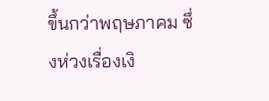ขึ้นกว่าพฤษภาคม ซึ่งห่วงเรื่องเงิ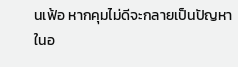นเฟ้อ หากคุมไม่ดีจะกลายเป็นปัญหาในอ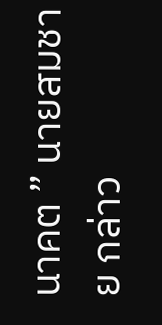นาคต ” นายสมชาย กล่าว